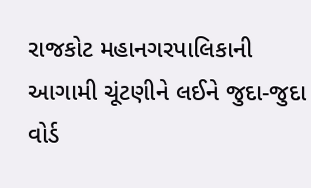રાજકોટ મહાનગરપાલિકાની આગામી ચૂંટણીને લઈને જુદા-જુદા વોર્ડ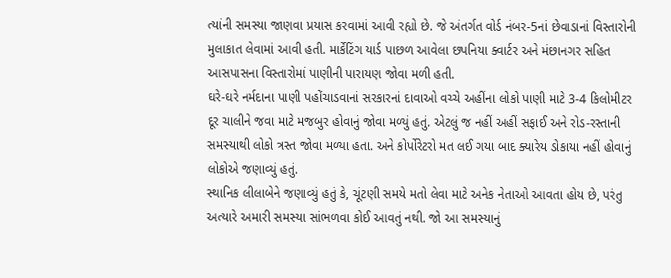ત્યાંની સમસ્યા જાણવા પ્રયાસ કરવામાં આવી રહ્યો છે. જે અંતર્ગત વોર્ડ નંબર-5નાં છેવાડાનાં વિસ્તારોની મુલાકાત લેવામાં આવી હતી. માર્કેટિંગ યાર્ડ પાછળ આવેલા છપનિયા ક્વાર્ટર અને મંછાનગર સહિત આસપાસના વિસ્તારોમાં પાણીની પારાયણ જોવા મળી હતી.
ઘરે-ઘરે નર્મદાના પાણી પહોંચાડવાનાં સરકારનાં દાવાઓ વચ્ચે અહીંના લોકો પાણી માટે 3-4 કિલોમીટર દૂર ચાલીને જવા માટે મજબુર હોવાનું જોવા મળ્યું હતું. એટલું જ નહીં અહીં સફાઈ અને રોડ-રસ્તાની સમસ્યાથી લોકો ત્રસ્ત જોવા મળ્યા હતા. અને કોર્પોરેટરો મત લઈ ગયા બાદ ક્યારેય ડોકાયા નહીં હોવાનું લોકોએ જણાવ્યું હતું.
સ્થાનિક લીલાબેને જણાવ્યું હતું કે, ચૂંટણી સમયે મતો લેવા માટે અનેક નેતાઓ આવતા હોય છે, પરંતુ અત્યારે અમારી સમસ્યા સાંભળવા કોઈ આવતું નથી. જો આ સમસ્યાનું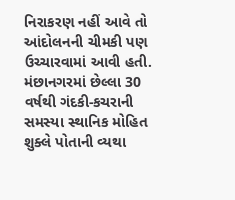નિરાકરણ નહીં આવે તો આંદોલનની ચીમકી પણ ઉચ્ચારવામાં આવી હતી.
મંછાનગરમાં છેલ્લા 30 વર્ષથી ગંદકી-કચરાની સમસ્યા સ્થાનિક મોહિત શુક્લે પોતાની વ્યથા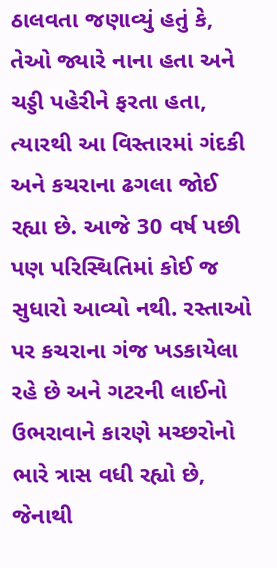ઠાલવતા જણાવ્યું હતું કે, તેઓ જ્યારે નાના હતા અને ચડ્ડી પહેરીને ફરતા હતા, ત્યારથી આ વિસ્તારમાં ગંદકી અને કચરાના ઢગલા જોઈ રહ્યા છે. આજે 30 વર્ષ પછી પણ પરિસ્થિતિમાં કોઈ જ સુધારો આવ્યો નથી. રસ્તાઓ પર કચરાના ગંજ ખડકાયેલા રહે છે અને ગટરની લાઈનો ઉભરાવાને કારણે મચ્છરોનો ભારે ત્રાસ વધી રહ્યો છે, જેનાથી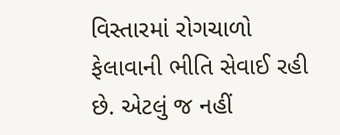વિસ્તારમાં રોગચાળો ફેલાવાની ભીતિ સેવાઈ રહી છે. એટલું જ નહીં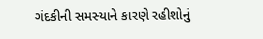ગંદકીની સમસ્યાને કારણે રહીશોનું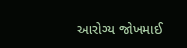આરોગ્ય જોખમાઈ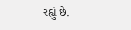રહ્યું છે.